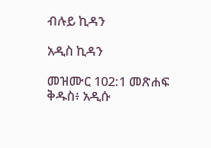ብሉይ ኪዳን

አዲስ ኪዳን

መዝሙር 102:1 መጽሐፍ ቅዱስ፥ አዲሱ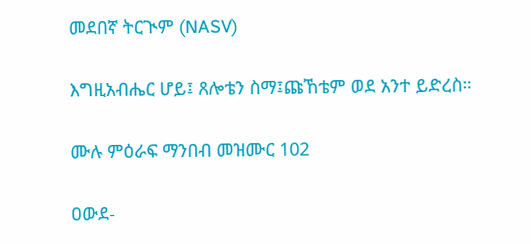መደበኛ ትርጒም (NASV)

እግዚአብሔር ሆይ፤ ጸሎቴን ስማ፤ጩኸቴም ወደ አንተ ይድረስ።

ሙሉ ምዕራፍ ማንበብ መዝሙር 102

ዐውደ-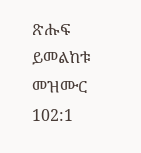ጽሑፍ ይመልከቱ መዝሙር 102:1